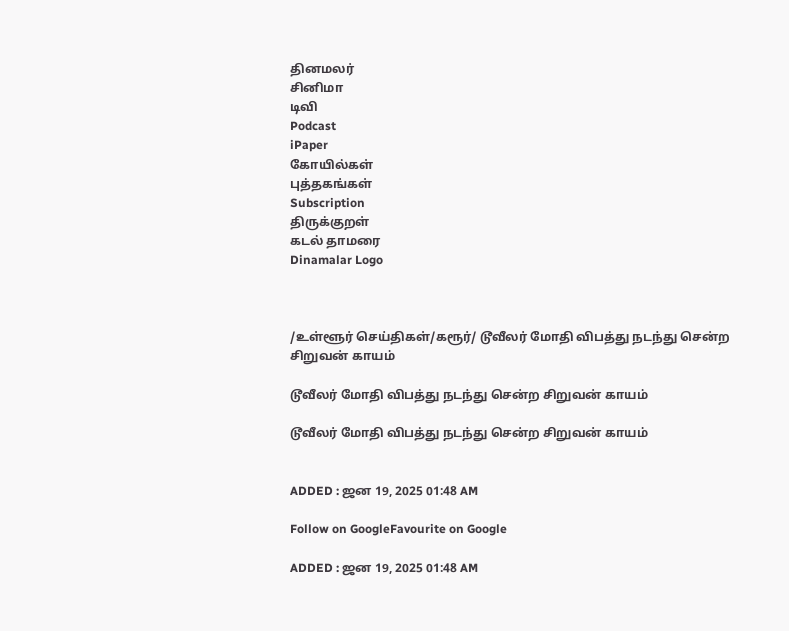தினமலர்
சினிமா
டிவி
Podcast
iPaper
கோயில்கள்
புத்தகங்கள்
Subscription
திருக்குறள்
கடல் தாமரை
Dinamalar Logo



/உள்ளூர் செய்திகள்/கரூர்/ டூவீலர் மோதி விபத்து நடந்து சென்ற சிறுவன் காயம்

டூவீலர் மோதி விபத்து நடந்து சென்ற சிறுவன் காயம்

டூவீலர் மோதி விபத்து நடந்து சென்ற சிறுவன் காயம்


ADDED : ஜன 19, 2025 01:48 AM

Follow on GoogleFavourite on Google

ADDED : ஜன 19, 2025 01:48 AM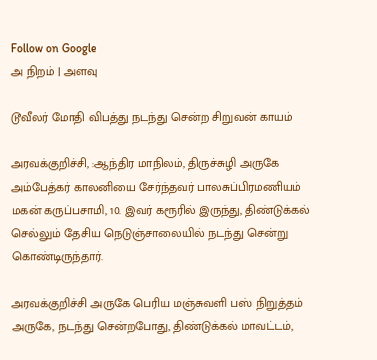Follow on Google
அ நிறம் | அளவு

டூவீலர் மோதி விபத்து நடந்து சென்ற சிறுவன் காயம்

அரவக்குறிச்சி, :ஆந்திர மாநிலம், திருச்சுழி அருகே அம்பேத்கர் காலனியை சேர்ந்தவர் பாலசுப்பிரமணியம் மகன் கருப்பசாமி, 10. இவர் கரூரில் இருந்து, திண்டுக்கல் செல்லும் தேசிய நெடுஞ்சாலையில் நடந்து சென்று கொண்டிருந்தார்.

அரவக்குறிச்சி அருகே பெரிய மஞ்சுவளி பஸ் நிறுத்தம் அருகே, நடந்து சென்றபோது, திண்டுக்கல் மாவட்டம்,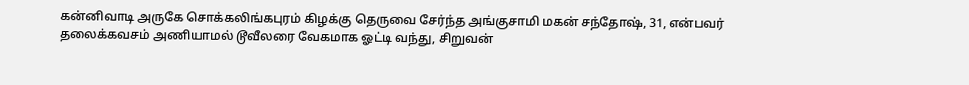கன்னிவாடி அருகே சொக்கலிங்கபுரம் கிழக்கு தெருவை சேர்ந்த அங்குசாமி மகன் சந்தோஷ், 31, என்பவர் தலைக்கவசம் அணியாமல் டூவீலரை வேகமாக ஓட்டி வந்து, சிறுவன்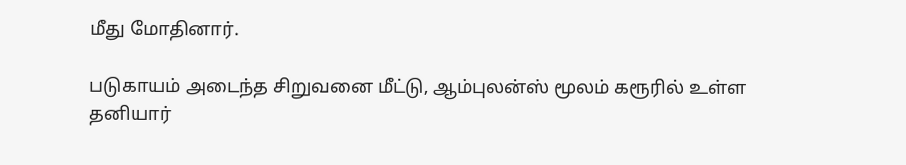மீது மோதினார்.

படுகாயம் அடைந்த சிறுவனை மீட்டு, ஆம்புலன்ஸ் மூலம் கரூரில் உள்ள தனியார்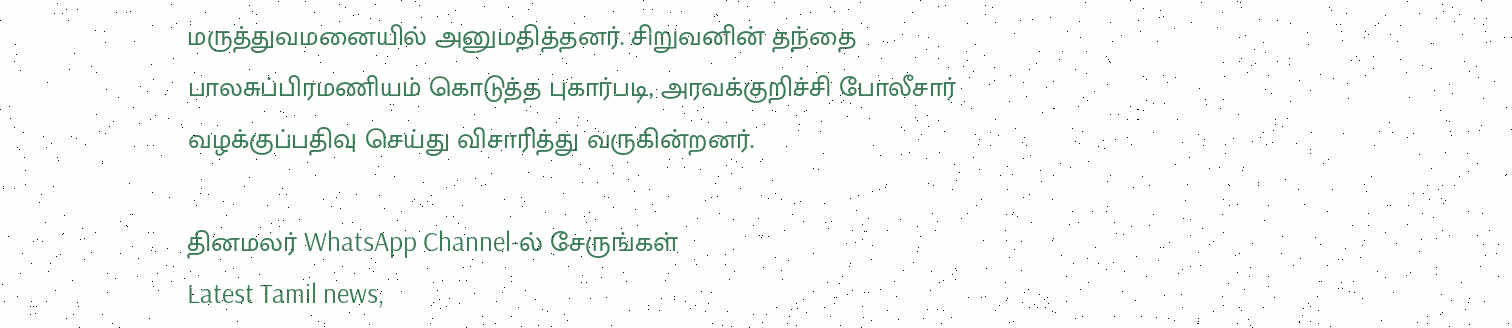மருத்துவமனையில் அனுமதித்தனர். சிறுவனின் தந்தை பாலசுப்பிரமணியம் கொடுத்த புகார்படி, அரவக்குறிச்சி போலீசார் வழக்குப்பதிவு செய்து விசாரித்து வருகின்றனர்.

தினமலர் WhatsApp Channel-ல் சேருங்கள்
Latest Tamil news,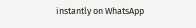instantly on WhatsApp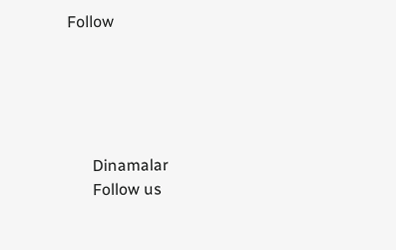Follow





      Dinamalar
      Follow us